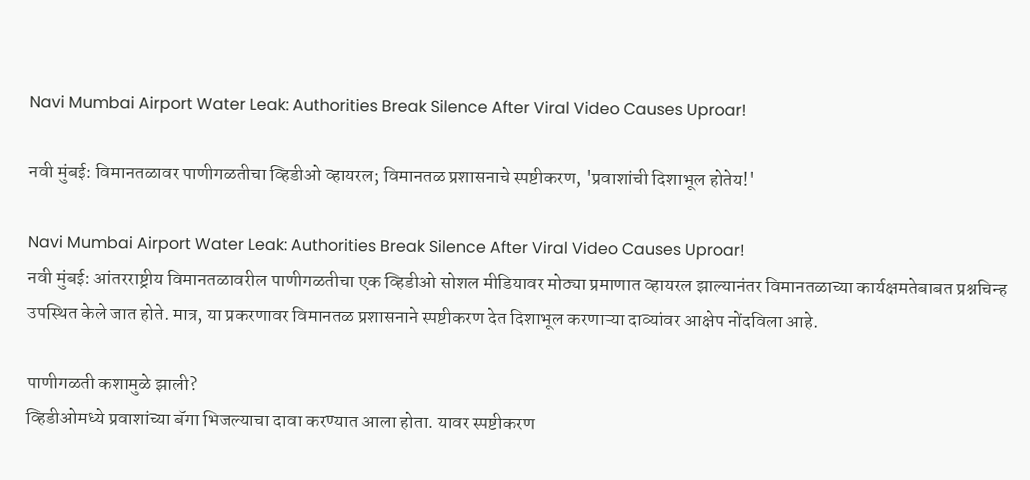Navi Mumbai Airport Water Leak: Authorities Break Silence After Viral Video Causes Uproar!

नवी मुंबई: विमानतळावर पाणीगळतीचा व्हिडीओ व्हायरल; विमानतळ प्रशासनाचे स्पष्टीकरण, 'प्रवाशांची दिशाभूल होतेय!'

Navi Mumbai Airport Water Leak: Authorities Break Silence After Viral Video Causes Uproar!
नवी मुंबई: आंतरराष्ट्रीय विमानतळावरील पाणीगळतीचा एक व्हिडीओ सोशल मीडियावर मोठ्या प्रमाणात व्हायरल झाल्यानंतर विमानतळाच्या कार्यक्षमतेबाबत प्रश्नचिन्ह उपस्थित केले जात होते. मात्र, या प्रकरणावर विमानतळ प्रशासनाने स्पष्टीकरण देत दिशाभूल करणाऱ्या दाव्यांवर आक्षेप नोंदविला आहे.

पाणीगळती कशामुळे झाली?
व्हिडीओमध्ये प्रवाशांच्या बॅगा भिजल्याचा दावा करण्यात आला होता. यावर स्पष्टीकरण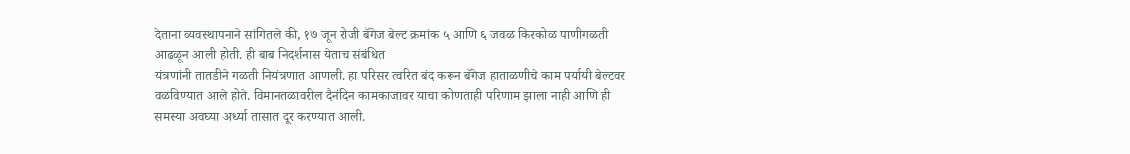देताना व्यवस्थापनाने सांगितले की, १७ जून रोजी बॅगेज बेल्ट क्रमांक ५ आणि ६ जवळ किरकोळ पाणीगळती आढळून आली होती. ही बाब निदर्शनास येताच संबंधित
यंत्रणांनी तातडीने गळती नियंत्रणात आणली. हा परिसर त्वरित बंद करून बॅगेज हाताळणीचे काम पर्यायी बेल्टवर वळविण्यात आले होते. विमानतळावरील दैनंदिन कामकाजावर याचा कोणताही परिणाम झाला नाही आणि ही समस्या अवघ्या अर्ध्या तासात दूर करण्यात आली.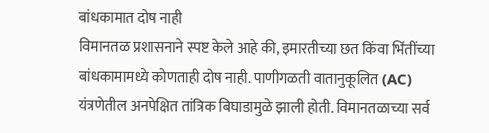बांधकामात दोष नाही
विमानतळ प्रशासनाने स्पष्ट केले आहे की, इमारतीच्या छत किंवा भिंतींच्या बांधकामामध्ये कोणताही दोष नाही. पाणीगळती वातानुकूलित (AC) यंत्रणेतील अनपेक्षित तांत्रिक बिघाडामुळे झाली होती. विमानतळाच्या सर्व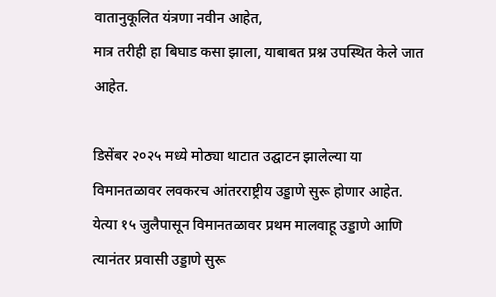वातानुकूलित यंत्रणा नवीन आहेत,
मात्र तरीही हा बिघाड कसा झाला, याबाबत प्रश्न उपस्थित केले जात आहेत.

डिसेंबर २०२५ मध्ये मोठ्या थाटात उद्घाटन झालेल्या या विमानतळावर लवकरच आंतरराष्ट्रीय उड्डाणे सुरू होणार आहेत. येत्या १५ जुलैपासून विमानतळावर प्रथम मालवाहू उड्डाणे आणि त्यानंतर प्रवासी उड्डाणे सुरू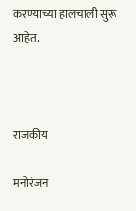करण्याच्या हालचाली सुरू आहेत.



राजकीय

मनोरंजन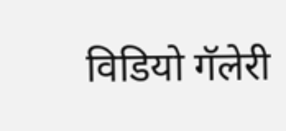विडियो गॅलेरी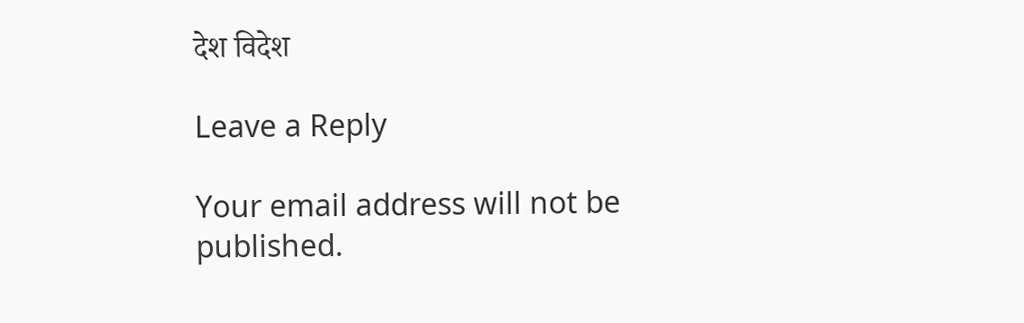देश विदेश

Leave a Reply

Your email address will not be published.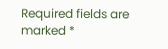Required fields are marked *